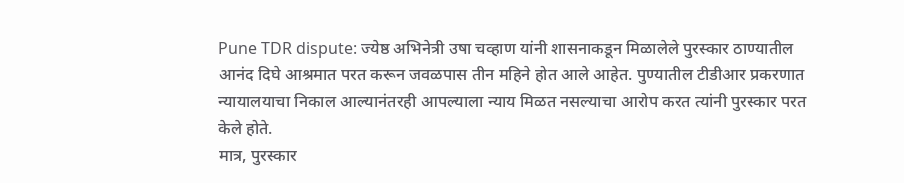Pune TDR dispute: ज्येष्ठ अभिनेत्री उषा चव्हाण यांनी शासनाकडून मिळालेले पुरस्कार ठाण्यातील आनंद दिघे आश्रमात परत करून जवळपास तीन महिने होत आले आहेत. पुण्यातील टीडीआर प्रकरणात न्यायालयाचा निकाल आल्यानंतरही आपल्याला न्याय मिळत नसल्याचा आरोप करत त्यांनी पुरस्कार परत केले होते.
मात्र, पुरस्कार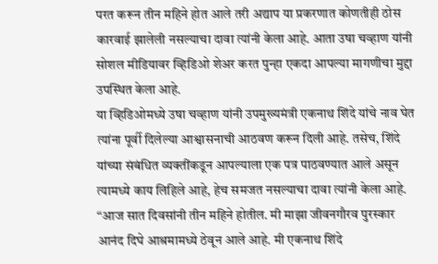परत करून तीन महिने होत आले तरी अद्याप या प्रकरणात कोणतीही ठोस कारवाई झालेली नसल्याचा दावा त्यांनी केला आहे. आता उषा चव्हाण यांनी सोशल मीडियावर व्हिडिओ शेअर करत पुन्हा एकदा आपल्या मागणीचा मुद्दा उपस्थित केला आहे.
या व्हिडिओमध्ये उषा चव्हाण यांनी उपमुख्यमंत्री एकनाथ शिंदे यांचे नाव घेत त्यांना पूर्वी दिलेल्या आश्वासनाची आठवण करून दिली आहे. तसेच, शिंदे यांच्या संबंधित व्यक्तींकडून आपल्याला एक पत्र पाठवण्यात आले असून त्यामध्ये काय लिहिले आहे, हेच समजत नसल्याचा दावा त्यांनी केला आहे.
“आज सात दिवसांनी तीन महिने होतील. मी माझा जीवनगौरव पुरस्कार आनंद दिघे आश्रमामध्ये ठेवून आले आहे. मी एकनाथ शिंदे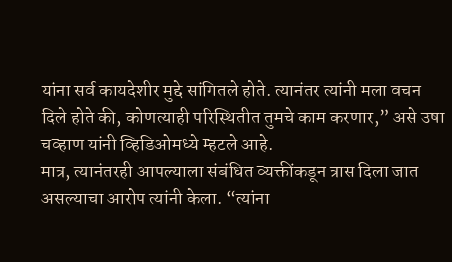यांना सर्व कायदेशीर मुद्दे सांगितले होते. त्यानंतर त्यांनी मला वचन दिले होते की, कोणत्याही परिस्थितीत तुमचे काम करणार,” असे उषा चव्हाण यांनी व्हिडिओमध्ये म्हटले आहे.
मात्र, त्यानंतरही आपल्याला संबंधित व्यक्तींकडून त्रास दिला जात असल्याचा आरोप त्यांनी केला. “त्यांना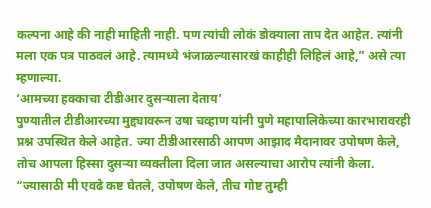कल्पना आहे की नाही माहिती नाही. पण त्यांची लोकं डोक्याला ताप देत आहेत. त्यांनी मला एक पत्र पाठवलं आहे. त्यामध्ये भंजाळल्यासारखं काहीही लिहिलं आहे,” असे त्या म्हणाल्या.
‘आमच्या हक्काचा टीडीआर दुसऱ्याला देताय’
पुण्यातील टीडीआरच्या मुद्द्यावरून उषा चव्हाण यांनी पुणे महापालिकेच्या कारभारावरही प्रश्न उपस्थित केले आहेत. ज्या टीडीआरसाठी आपण आझाद मैदानावर उपोषण केले, तोच आपला हिस्सा दुसऱ्या व्यक्तीला दिला जात असल्याचा आरोप त्यांनी केला.
“ज्यासाठी मी एवढे कष्ट घेतले, उपोषण केले, तीच गोष्ट तुम्ही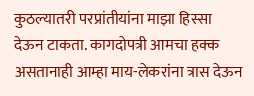कुठल्यातरी परप्रांतीयांना माझा हिस्सा देऊन टाकता. कागदोपत्री आमचा हक्क असतानाही आम्हा माय-लेकरांना त्रास देऊन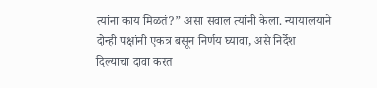त्यांना काय मिळतं?” असा सवाल त्यांनी केला. न्यायालयाने दोन्ही पक्षांनी एकत्र बसून निर्णय घ्यावा, असे निर्देश दिल्याचा दावा करत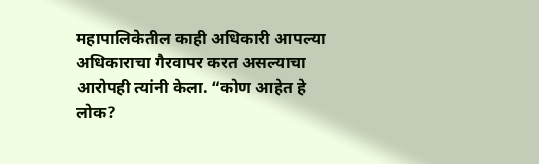महापालिकेतील काही अधिकारी आपल्या अधिकाराचा गैरवापर करत असल्याचा आरोपही त्यांनी केला. “कोण आहेत हे लोक?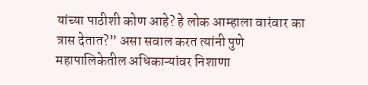यांच्या पाठीशी कोण आहे? हे लोक आम्हाला वारंवार का त्रास देतात?” असा सवाल करत त्यांनी पुणे महापालिकेतील अधिकाऱ्यांवर निशाणा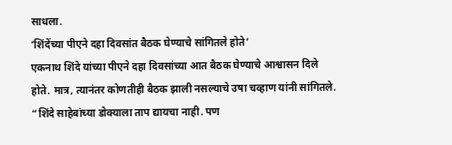साधला.
‘शिंदेंच्या पीएने दहा दिवसांत बैठक घेण्याचे सांगितले होते’
एकनाथ शिंदे यांच्या पीएने दहा दिवसांच्या आत बैठक घेण्याचे आश्वासन दिले होते. मात्र, त्यानंतर कोणतीही बैठक झाली नसल्याचे उषा चव्हाण यांनी सांगितले. “शिंदे साहेबांच्या डोक्याला ताप द्यायचा नाही. पण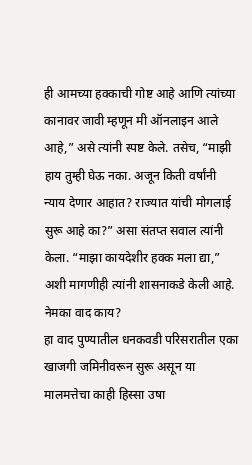ही आमच्या हक्काची गोष्ट आहे आणि त्यांच्या कानावर जावी म्हणून मी ऑनलाइन आले आहे,” असे त्यांनी स्पष्ट केले. तसेच, “माझी हाय तुम्ही घेऊ नका. अजून किती वर्षांनी न्याय देणार आहात? राज्यात यांची मोगलाई सुरू आहे का?” असा संतप्त सवाल त्यांनी केला. “माझा कायदेशीर हक्क मला द्या,” अशी मागणीही त्यांनी शासनाकडे केली आहे.
नेमका वाद काय?
हा वाद पुण्यातील धनकवडी परिसरातील एका खाजगी जमिनीवरून सुरू असून या मालमत्तेचा काही हिस्सा उषा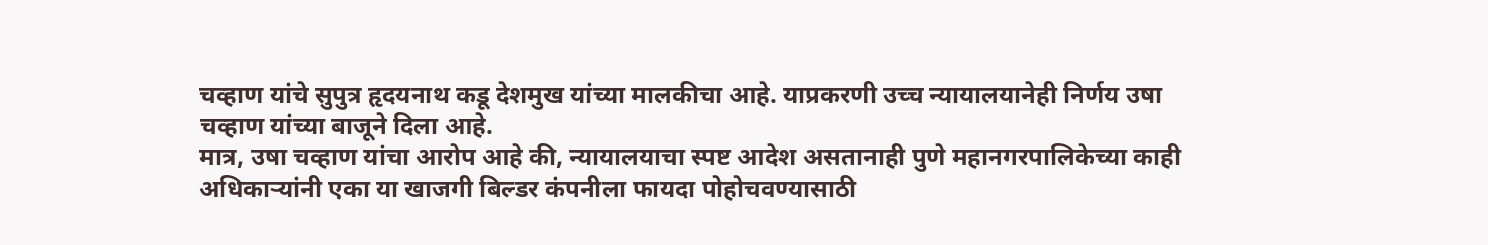चव्हाण यांचे सुपुत्र हृदयनाथ कडू देशमुख यांच्या मालकीचा आहे. याप्रकरणी उच्च न्यायालयानेही निर्णय उषा चव्हाण यांच्या बाजूने दिला आहे.
मात्र, उषा चव्हाण यांचा आरोप आहे की, न्यायालयाचा स्पष्ट आदेश असतानाही पुणे महानगरपालिकेच्या काही अधिकाऱ्यांनी एका या खाजगी बिल्डर कंपनीला फायदा पोहोचवण्यासाठी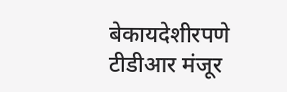बेकायदेशीरपणे टीडीआर मंजूर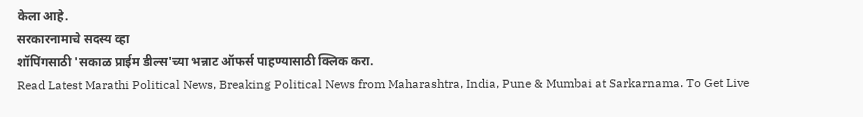केला आहे.
सरकारनामाचे सदस्य व्हा
शॉपिंगसाठी 'सकाळ प्राईम डील्स'च्या भन्नाट ऑफर्स पाहण्यासाठी क्लिक करा.
Read Latest Marathi Political News, Breaking Political News from Maharashtra, India, Pune & Mumbai at Sarkarnama. To Get Live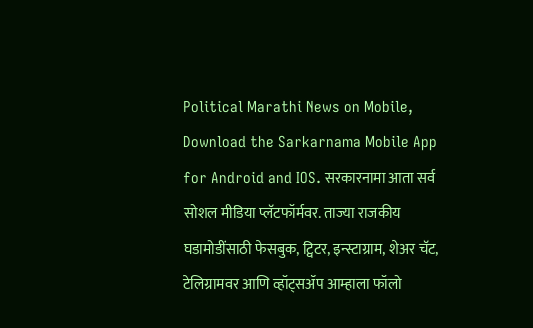Political Marathi News on Mobile, Download the Sarkarnama Mobile App for Android and IOS. सरकारनामा आता सर्व सोशल मीडिया प्लॅटफॉर्मवर. ताज्या राजकीय घडामोडींसाठी फेसबुक, ट्विटर, इन्स्टाग्राम, शेअर चॅट, टेलिग्रामवर आणि व्हॉट्सॲप आम्हाला फॉलो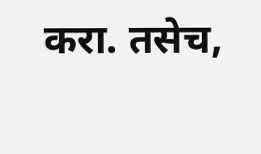करा. तसेच,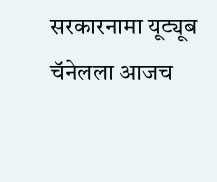सरकारनामा यूट्यूब चॅनेलला आजच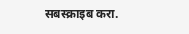सबस्क्राइब करा.